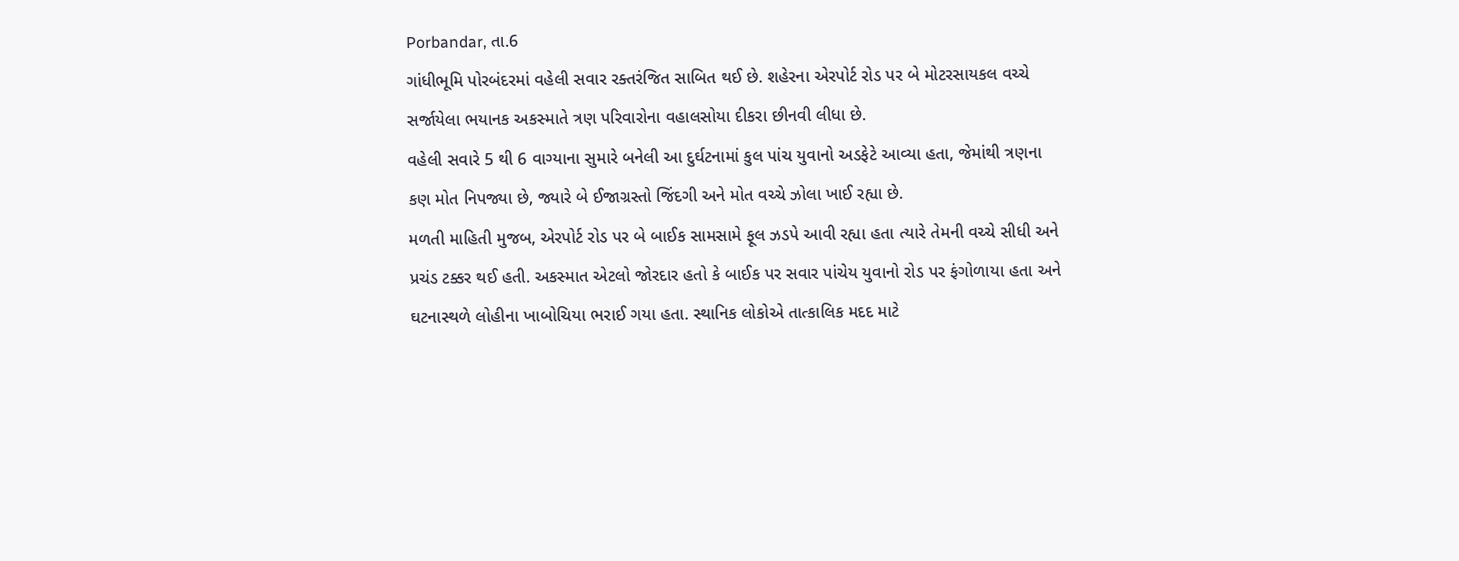Porbandar, તા.6
ગાંધીભૂમિ પોરબંદરમાં વહેલી સવાર રક્તરંજિત સાબિત થઈ છે. શહેરના એરપોર્ટ રોડ પર બે મોટરસાયકલ વચ્ચે સર્જાયેલા ભયાનક અકસ્માતે ત્રણ પરિવારોના વહાલસોયા દીકરા છીનવી લીધા છે.
વહેલી સવારે 5 થી 6 વાગ્યાના સુમારે બનેલી આ દુર્ઘટનામાં કુલ પાંચ યુવાનો અડફેટે આવ્યા હતા, જેમાંથી ત્રણના કણ મોત નિપજ્યા છે, જ્યારે બે ઈજાગ્રસ્તો જિંદગી અને મોત વચ્ચે ઝોલા ખાઈ રહ્યા છે.
મળતી માહિતી મુજબ, એરપોર્ટ રોડ પર બે બાઈક સામસામે ફૂલ ઝડપે આવી રહ્યા હતા ત્યારે તેમની વચ્ચે સીધી અને પ્રચંડ ટક્કર થઈ હતી. અકસ્માત એટલો જોરદાર હતો કે બાઈક પર સવાર પાંચેય યુવાનો રોડ પર ફંગોળાયા હતા અને ઘટનાસ્થળે લોહીના ખાબોચિયા ભરાઈ ગયા હતા. સ્થાનિક લોકોએ તાત્કાલિક મદદ માટે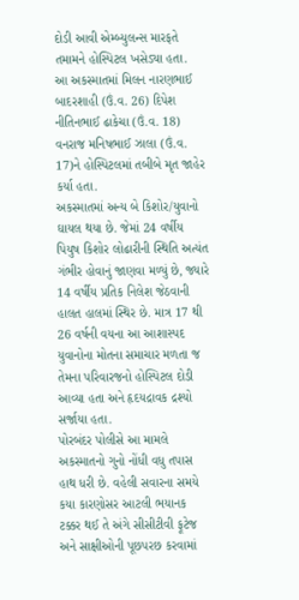દોડી આવી એમ્બ્યુલન્સ મારફતે તમામને હોસ્પિટલ ખસેડ્યા હતા.
આ અકસ્માતમાં મિલન નારણભાઈ બાદરશાહી (ઉં.વ. 26) દિપેશ નીતિનભાઈ ઢાકેચા (ઉં.વ. 18) વનરાજ મનિષભાઈ ઝાલા (ઉં.વ. 17)ને હોસ્પિટલમાં તબીબે મૃત જાહેર કર્યા હતા.
અકસ્માતમાં અન્ય બે કિશોર/યુવાનો ઘાયલ થયા છે. જેમાં 24 વર્ષીય પિયુષ કિશોર લોઢારીની સ્થિતિ અત્યંત ગંભીર હોવાનું જાણવા મળ્યું છે, જ્યારે 14 વર્ષીય પ્રતિક નિલેશ જેઠવાની હાલત હાલમાં સ્થિર છે. માત્ર 17 થી 26 વર્ષની વયના આ આશાસ્પદ યુવાનોના મોતના સમાચાર મળતા જ તેમના પરિવારજનો હોસ્પિટલ દોડી આવ્યા હતા અને હૃદયદ્રાવક દ્રશ્યો સર્જાયા હતા.
પોરબંદર પોલીસે આ મામલે અકસ્માતનો ગુનો નોંધી વધુ તપાસ હાથ ધરી છે. વહેલી સવારના સમયે કયા કારણોસર આટલી ભયાનક ટક્કર થઈ તે અંગે સીસીટીવી ફૂટેજ અને સાક્ષીઓની પૂછપરછ કરવામાં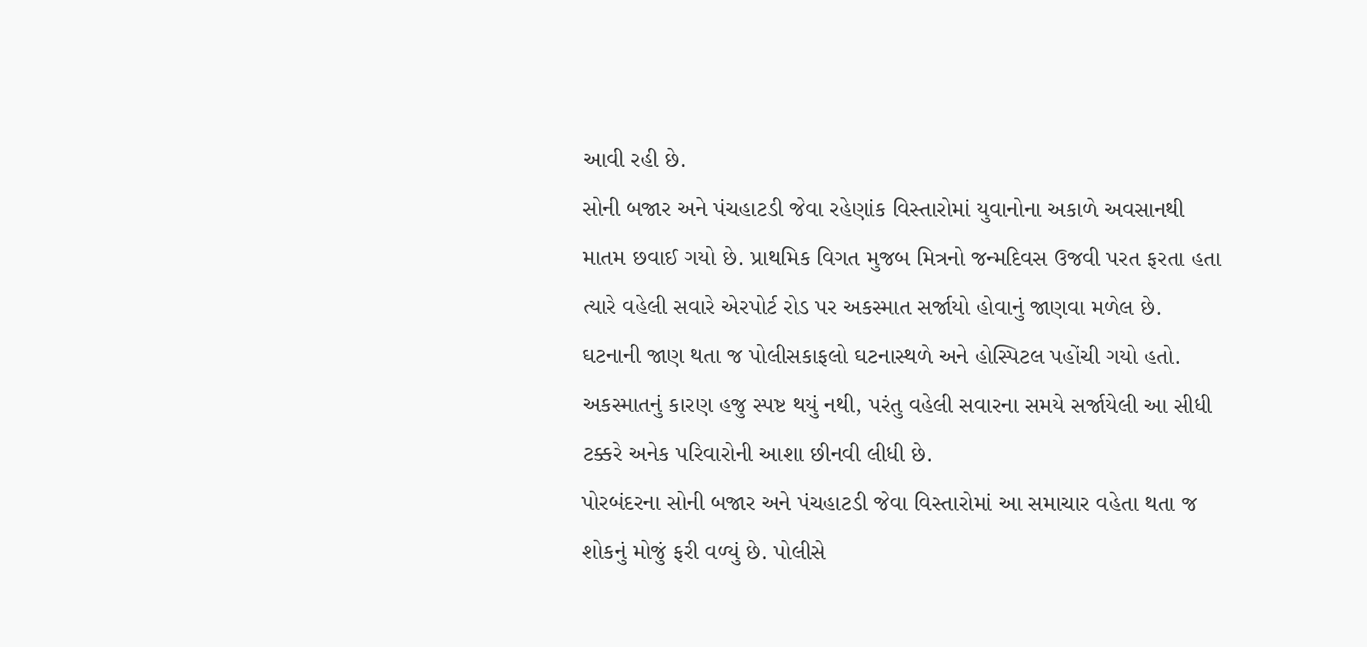આવી રહી છે.
સોની બજાર અને પંચહાટડી જેવા રહેણાંક વિસ્તારોમાં યુવાનોના અકાળે અવસાનથી માતમ છવાઈ ગયો છે. પ્રાથમિક વિગત મુજબ મિત્રનો જન્મદિવસ ઉજવી પરત ફરતા હતા ત્યારે વહેલી સવારે એરપોર્ટ રોડ પર અકસ્માત સર્જાયો હોવાનું જાણવા મળેલ છે.
ઘટનાની જાણ થતા જ પોલીસકાફલો ઘટનાસ્થળે અને હોસ્પિટલ પહોંચી ગયો હતો. અકસ્માતનું કારણ હજુ સ્પષ્ટ થયું નથી, પરંતુ વહેલી સવારના સમયે સર્જાયેલી આ સીધી ટક્કરે અનેક પરિવારોની આશા છીનવી લીધી છે.
પોરબંદરના સોની બજાર અને પંચહાટડી જેવા વિસ્તારોમાં આ સમાચાર વહેતા થતા જ શોકનું મોજું ફરી વળ્યું છે. પોલીસે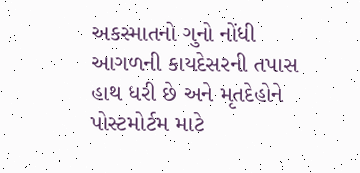અકસ્માતનો ગુનો નોંધી આગળની કાયદેસરની તપાસ હાથ ધરી છે અને મૃતદેહોને પોસ્ટમોર્ટમ માટે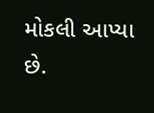મોકલી આપ્યા છે.